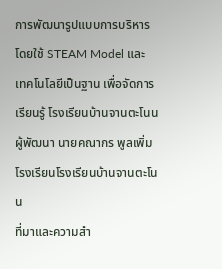การพัฒนารูปแบบการบริหาร โดยใช้ STEAM Model และ เทคโนโลยีเป็นฐาน เพื่อจัดการเรียนรู้ โรงเรียนบ้านจานตะโนน
ผู้พัฒนา นายคณากร พูลเพิ่ม
โรงเรียนโรงเรียนบ้านจานตะโนน
ที่มาและความสำ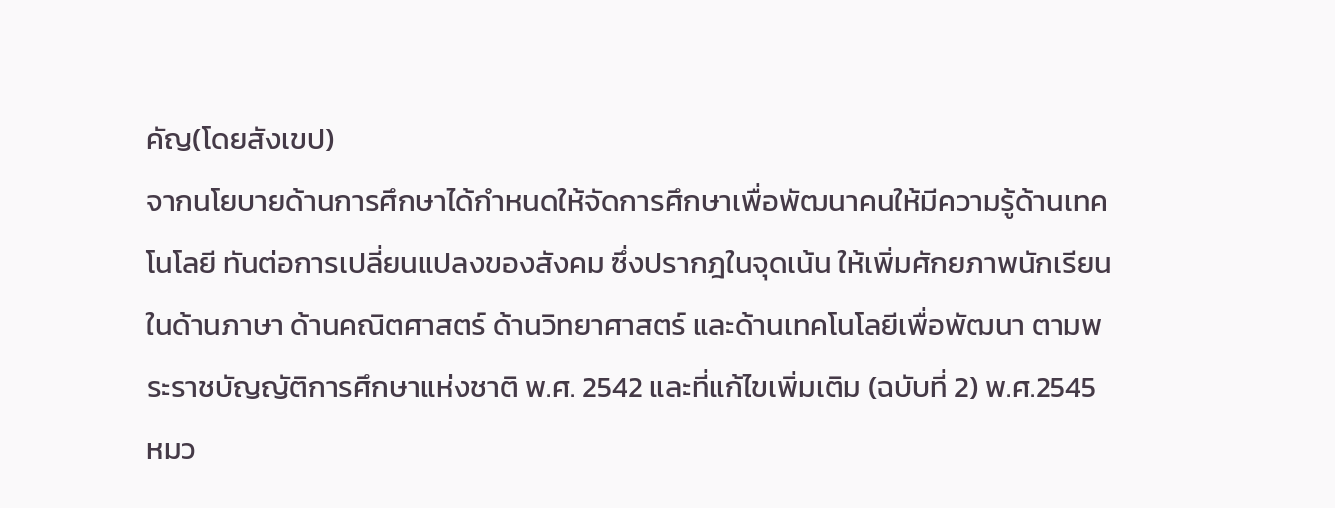คัญ(โดยสังเขป)
จากนโยบายด้านการศึกษาได้กำหนดให้จัดการศึกษาเพื่อพัฒนาคนให้มีความรู้ด้านเทคโนโลยี ทันต่อการเปลี่ยนแปลงของสังคม ซึ่งปรากฎในจุดเน้น ให้เพิ่มศักยภาพนักเรียนในด้านภาษา ด้านคณิตศาสตร์ ด้านวิทยาศาสตร์ และด้านเทคโนโลยีเพื่อพัฒนา ตามพระราชบัญญัติการศึกษาแห่งชาติ พ.ศ. 2542 และที่แก้ไขเพิ่มเติม (ฉบับที่ 2) พ.ศ.2545 หมว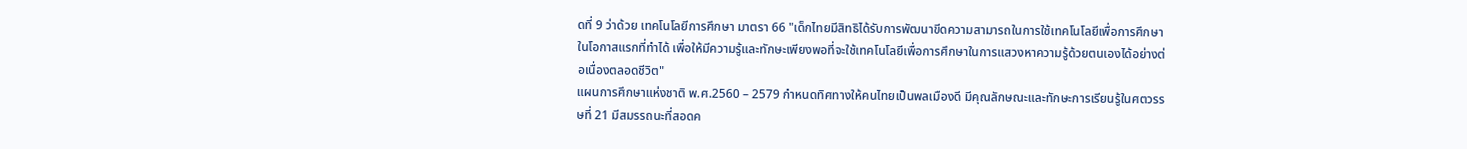ดที่ 9 ว่าด้วย เทคโนโลยีการศึกษา มาตรา 66 "เด็กไทยมีสิทธิได้รับการพัฒนาขีดความสามารถในการใช้เทคโนโลยีเพื่อการศึกษาในโอกาสแรกที่ทำได้ เพื่อให้มีความรู้และทักษะเพียงพอที่จะใช้เทคโนโลยีเพื่อการศึกษาในการแสวงหาความรู้ด้วยตนเองได้อย่างต่อเนื่องตลอดชีวิต"
แผนการศึกษาแห่งชาติ พ.ศ.2560 – 2579 กำหนดทิศทางให้คนไทยเป็นพลเมืองดี มีคุณลักษณะและทักษะการเรียนรู้ในศตวรรษที่ 21 มีสมรรถนะที่สอดค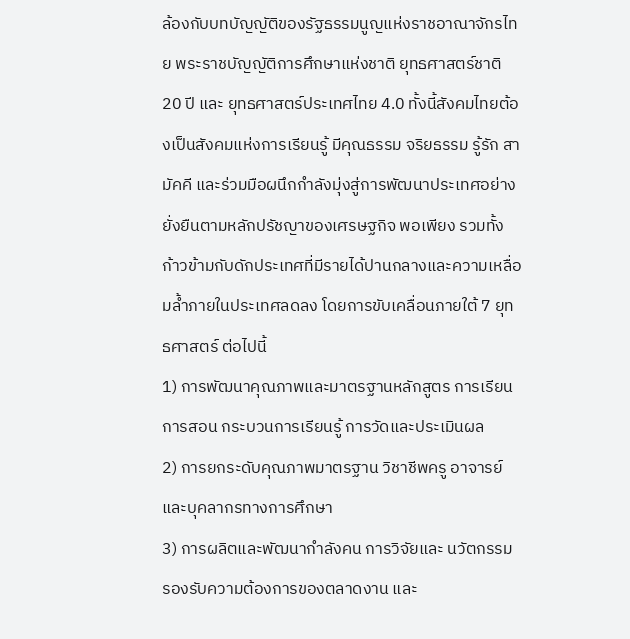ล้องกับบทบัญญัติของรัฐธรรมนูญแห่งราชอาณาจักรไทย พระราชบัญญัติการศึกษาแห่งชาติ ยุทธศาสตร์ชาติ 20 ปี และ ยุทธศาสตร์ประเทศไทย 4.0 ทั้งนี้สังคมไทยต้องเป็นสังคมแห่งการเรียนรู้ มีคุณธรรม จริยธรรม รู้รัก สามัคคี และร่วมมือผนึกกำลังมุ่งสู่การพัฒนาประเทศอย่างยั่งยืนตามหลักปรัชญาของเศรษฐกิจ พอเพียง รวมทั้งก้าวข้ามกับดักประเทศที่มีรายได้ปานกลางและความเหลื่อมล้ำภายในประเทศลดลง โดยการขับเคลื่อนภายใต้ 7 ยุทธศาสตร์ ต่อไปนี้
1) การพัฒนาคุณภาพและมาตรฐานหลักสูตร การเรียนการสอน กระบวนการเรียนรู้ การวัดและประเมินผล
2) การยกระดับคุณภาพมาตรฐาน วิชาชีพครู อาจารย์ และบุคลากรทางการศึกษา
3) การผลิตและพัฒนากำลังคน การวิจัยและ นวัตกรรม รองรับความต้องการของตลาดงาน และ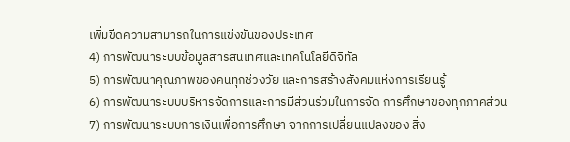เพิ่มขีดความสามารถในการแข่งขันของประเทศ
4) การพัฒนาระบบข้อมูลสารสนเทศและเทคโนโลยีดิจิทัล
5) การพัฒนาคุณภาพของคนทุกช่วงวัย และการสร้างสังคมแห่งการเรียนรู้
6) การพัฒนาระบบบริหารจัดการและการมีส่วนร่วมในการจัด การศึกษาของทุกภาคส่วน
7) การพัฒนาระบบการเงินเพื่อการศึกษา จากการเปลี่ยนแปลงของ สิ่ง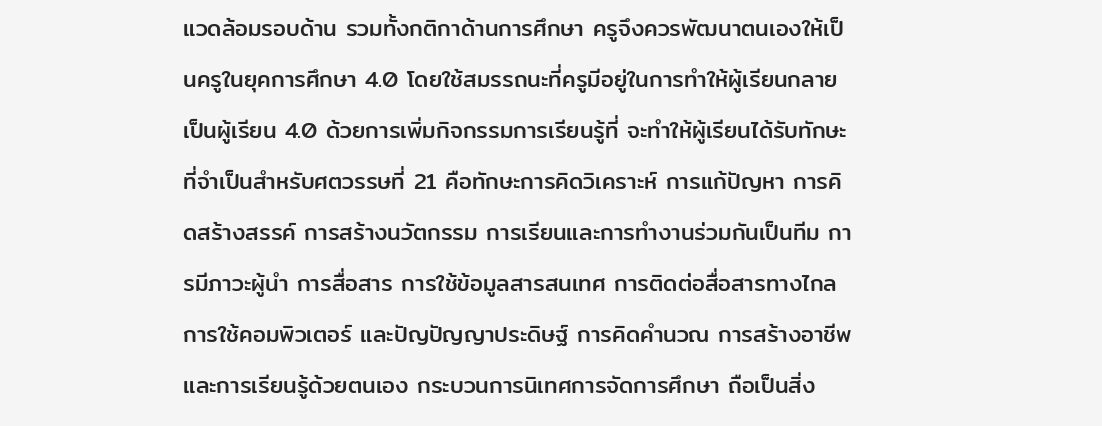แวดล้อมรอบด้าน รวมทั้งกติกาด้านการศึกษา ครูจึงควรพัฒนาตนเองให้เป็นครูในยุคการศึกษา 4.0 โดยใช้สมรรถนะที่ครูมีอยู่ในการทำให้ผู้เรียนกลายเป็นผู้เรียน 4.0 ด้วยการเพิ่มกิจกรรมการเรียนรู้ที่ จะทำให้ผู้เรียนได้รับทักษะที่จำเป็นสำหรับศตวรรษที่ 21 คือทักษะการคิดวิเคราะห์ การแก้ปัญหา การคิดสร้างสรรค์ การสร้างนวัตกรรม การเรียนและการทำงานร่วมกันเป็นทีม การมีภาวะผู้นำ การสื่อสาร การใช้ข้อมูลสารสนเทศ การติดต่อสื่อสารทางไกล การใช้คอมพิวเตอร์ และปัญปัญญาประดิษฐ์ การคิดคำนวณ การสร้างอาชีพและการเรียนรู้ด้วยตนเอง กระบวนการนิเทศการจัดการศึกษา ถือเป็นสิ่ง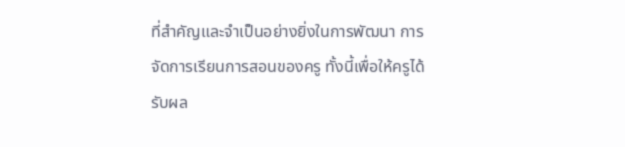ที่สำคัญและจำเป็นอย่างยิ่งในการพัฒนา การจัดการเรียนการสอนของครู ทั้งนี้เพื่อให้ครูได้รับผล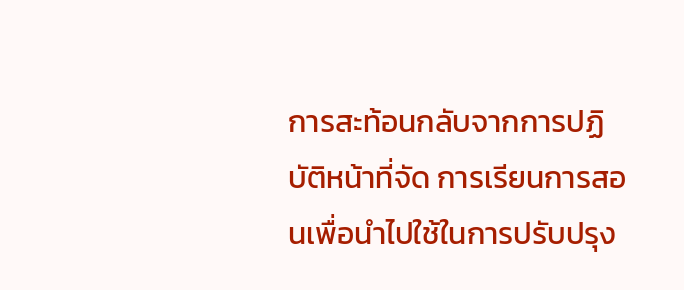การสะท้อนกลับจากการปฏิบัติหน้าที่จัด การเรียนการสอนเพื่อนำไปใช้ในการปรับปรุง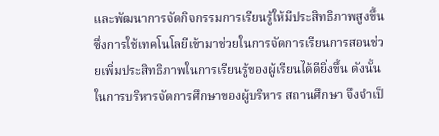และพัฒนาการจัดกิจกรรมการเรียนรู้ให้มีประสิทธิภาพสูงขึ้น ซึ่งการใช้เทคโนโลยีเข้ามาช่วยในการจัดการเรียนการสอนช่วยเพิ่มประสิทธิภาพในการเรียนรู้ของผู้เรียนได้ดียิ่งขึ้น ดังนั้นในการบริหารจัดการศึกษาของผู้บริหาร สถานศึกษา จึงจำเป็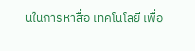นในการหาสื่อ เทคโนโลยี เพื่อ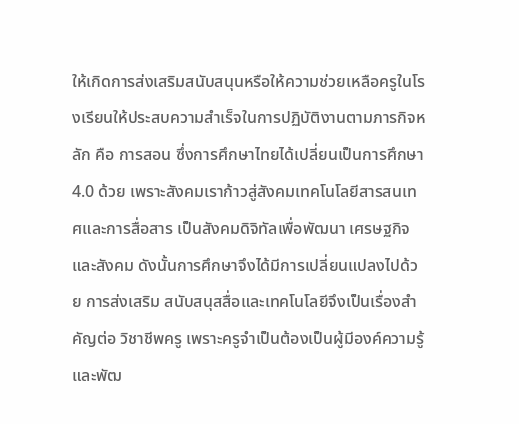ให้เกิดการส่งเสริมสนับสนุนหรือให้ความช่วยเหลือครูในโรงเรียนให้ประสบความสำเร็จในการปฏิบัติงานตามภารกิจหลัก คือ การสอน ซึ่งการศึกษาไทยได้เปลี่ยนเป็นการศึกษา 4.0 ด้วย เพราะสังคมเราก้าวสู่สังคมเทคโนโลยีสารสนเทศและการสื่อสาร เป็นสังคมดิจิทัลเพื่อพัฒนา เศรษฐกิจและสังคม ดังนั้นการศึกษาจึงได้มีการเปลี่ยนแปลงไปด้วย การส่งเสริม สนับสนุสสื่อและเทคโนโลยีจึงเป็นเรื่องสำคัญต่อ วิชาชีพครู เพราะครูจำเป็นต้องเป็นผู้มีองค์ความรู้และพัฒ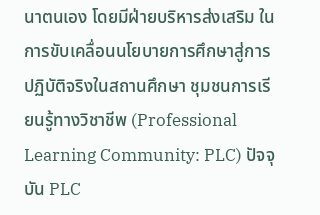นาตนเอง โดยมีฝ่ายบริหารส่งเสริม ในการขับเคลื่อนนโยบายการศึกษาสู่การปฏิบัติจริงในสถานศึกษา ชุมชนการเรียนรู้ทางวิชาชีพ (Professional Learning Community: PLC) ปัจจุบัน PLC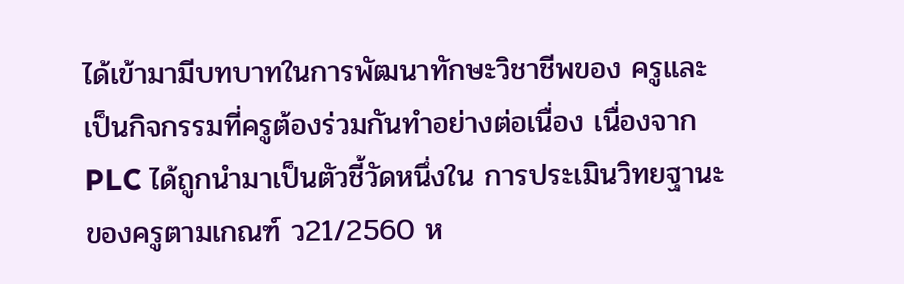ได้เข้ามามีบทบาทในการพัฒนาทักษะวิชาชีพของ ครูและเป็นกิจกรรมที่ครูต้องร่วมกันทำอย่างต่อเนื่อง เนื่องจาก PLC ได้ถูกนำมาเป็นตัวชี้วัดหนึ่งใน การประเมินวิทยฐานะของครูตามเกณฑ์ ว21/2560 ห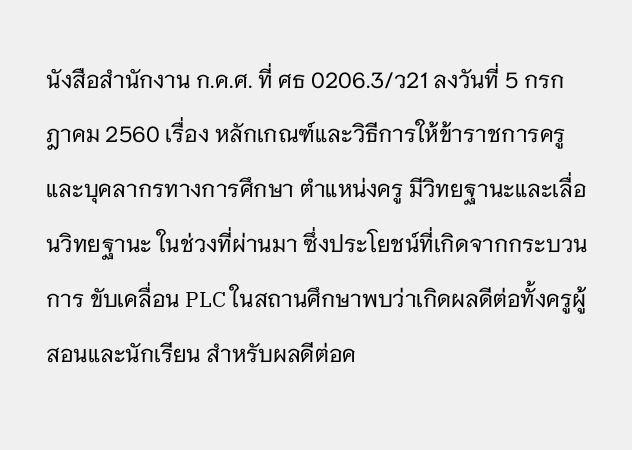นังสือสำนักงาน ก.ค.ศ. ที่ ศธ 0206.3/ว21 ลงวันที่ 5 กรกฎาคม 2560 เรื่อง หลักเกณฑ์และวิธีการให้ข้าราชการครูและบุคลากรทางการศึกษา ตำแหน่งครู มีวิทยฐานะและเลื่อนวิทยฐานะ ในช่วงที่ผ่านมา ซึ่งประโยชน์ที่เกิดจากกระบวนการ ขับเคลื่อน PLC ในสถานศึกษาพบว่าเกิดผลดีต่อทั้งครูผู้สอนและนักเรียน สำหรับผลดีต่อค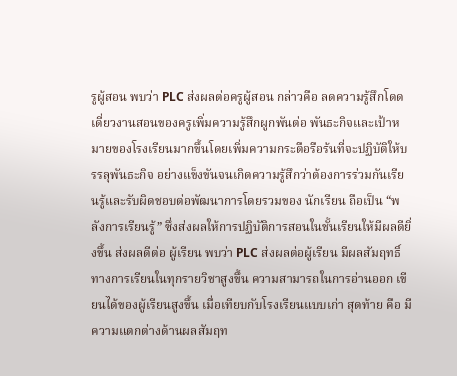รูผู้สอน พบว่า PLC ส่งผลต่อครูผู้สอน กล่าวคือ ลดความรู้สึกโดดเดี่ยวงานสอนของครูเพิ่มความรู้สึกผูกพันต่อ พันธะกิจและเป้าหมายของโรงเรียนมากขึ้นโดยเพิ่มความกระตือรือร้นที่จะปฏิบัติให้บรรลุพันธะกิจ อย่างแข็งขันจนเกิดความรู้สึกว่าต้องการร่วมกันเรียนรู้และรับผิดชอบต่อพัฒนาการโดยรวมของ นักเรียน ถือเป็น “พลังการเรียนรู้” ซึ่งส่งผลให้การปฏิบัติการสอนในชั้นเรียนให้มีผลดียิ่งขึ้น ส่งผลดีต่อ ผู้เรียน พบว่า PLC ส่งผลต่อผู้เรียน มีผลสัมฤทธิ์ทางการเรียนในทุกรายวิชาสูงขึ้น ความสามารถในการอ่านออก เขียนได้ของผู้เรียนสูงขึ้น เมื่อเทียบกับโรงเรียนแบบเก่า สุดท้าย คือ มีความแตกต่างด้านผลสัมฤท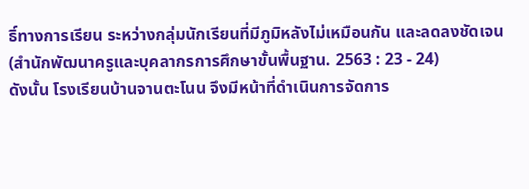ธิ์ทางการเรียน ระหว่างกลุ่มนักเรียนที่มีภูมิหลังไม่เหมือนกัน และลดลงชัดเจน (สำนักพัฒนาครูและบุคลากรการศึกษาขั้นพื้นฐาน. 2563 : 23 - 24)
ดังนั้น โรงเรียนบ้านจานตะโนน จึงมีหน้าที่ดำเนินการจัดการ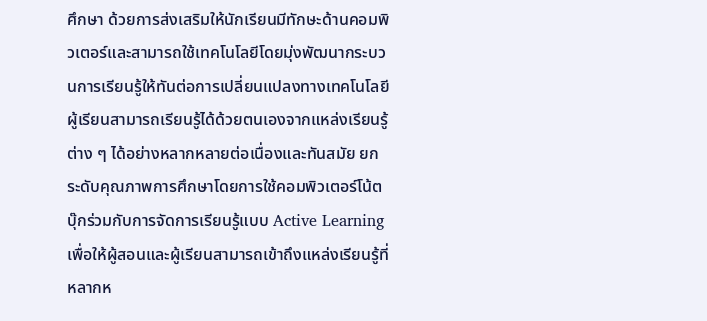ศึกษา ด้วยการส่งเสริมให้นักเรียนมีทักษะด้านคอมพิวเตอร์และสามารถใช้เทคโนโลยีโดยมุ่งพัฒนากระบวนการเรียนรู้ให้ทันต่อการเปลี่ยนแปลงทางเทคโนโลยี ผู้เรียนสามารถเรียนรู้ได้ด้วยตนเองจากแหล่งเรียนรู้ต่าง ๆ ได้อย่างหลากหลายต่อเนื่องและทันสมัย ยกระดับคุณภาพการศึกษาโดยการใช้คอมพิวเตอร์โน้ตบุ๊กร่วมกับการจัดการเรียนรู้แบบ Active Learning เพื่อให้ผู้สอนและผู้เรียนสามารถเข้าถึงแหล่งเรียนรู้ที่หลากห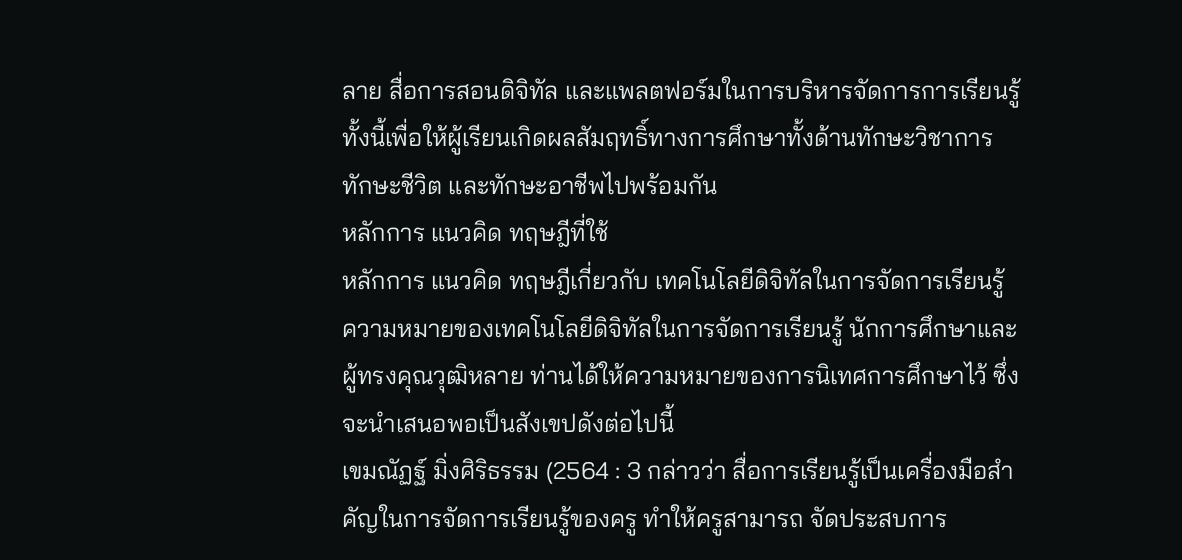ลาย สื่อการสอนดิจิทัล และแพลตฟอร์มในการบริหารจัดการการเรียนรู้ ทั้งนี้เพื่อให้ผู้เรียนเกิดผลสัมฤทธิ์ทางการศึกษาทั้งด้านทักษะวิชาการ ทักษะชีวิต และทักษะอาชีพไปพร้อมกัน
หลักการ แนวคิด ทฤษฎีที่ใช้
หลักการ แนวคิด ทฤษฎีเกี่ยวกับ เทคโนโลยีดิจิทัลในการจัดการเรียนรู้
ความหมายของเทคโนโลยีดิจิทัลในการจัดการเรียนรู้ นักการศึกษาและผู้ทรงคุณวุฒิหลาย ท่านได้ให้ความหมายของการนิเทศการศึกษาไว้ ซึ่งจะนำเสนอพอเป็นสังเขปดังต่อไปนี้
เขมณัฏฐ์ มิ่งศิริธรรม (2564 : 3 กล่าวว่า สื่อการเรียนรู้เป็นเครื่องมือสำคัญในการจัดการเรียนรู้ของครู ทำให้ครูสามารถ จัดประสบการ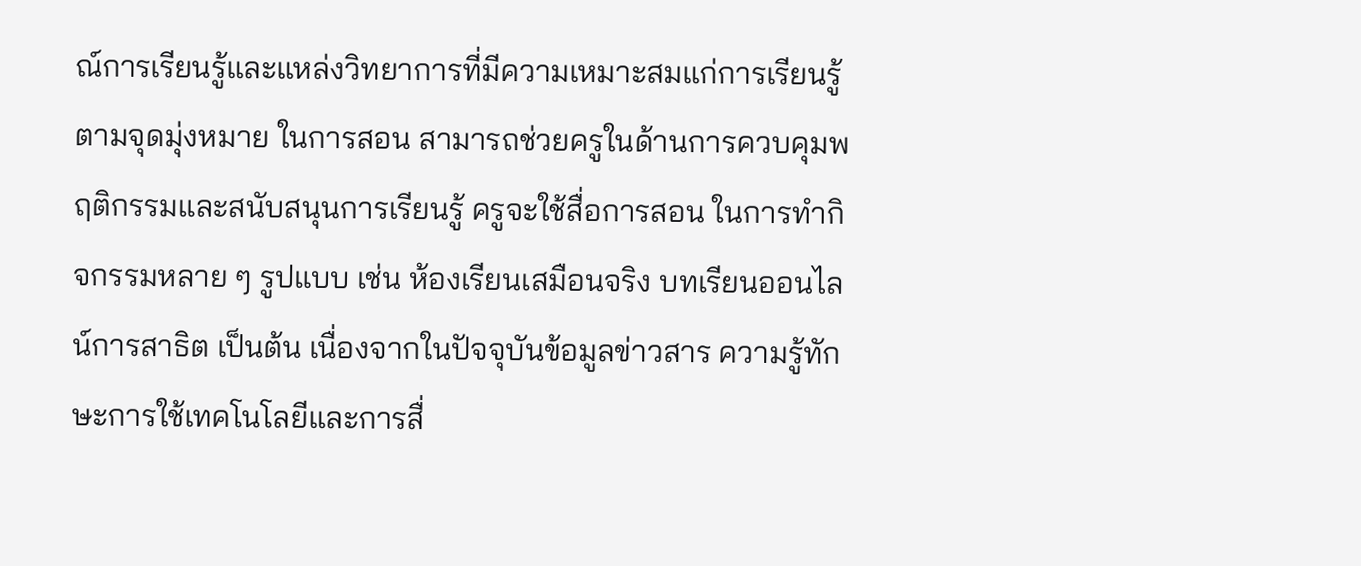ณ์การเรียนรู้และแหล่งวิทยาการที่มีความเหมาะสมแก่การเรียนรู้ตามจุดมุ่งหมาย ในการสอน สามารถช่วยครูในด้านการควบคุมพฤติกรรมและสนับสนุนการเรียนรู้ ครูจะใช้สื่อการสอน ในการทำกิจกรรมหลาย ๆ รูปแบบ เช่น ห้องเรียนเสมือนจริง บทเรียนออนไลน์การสาธิต เป็นต้น เนื่องจากในปัจจุบันข้อมูลข่าวสาร ความรู้ทักษะการใช้เทคโนโลยีและการสื่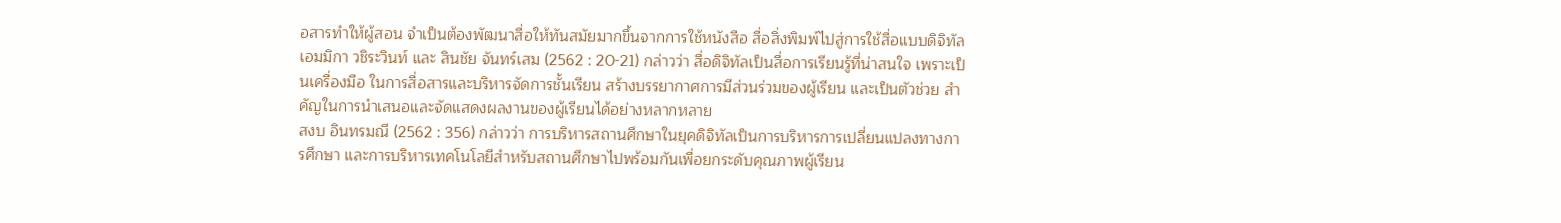อสารทำให้ผู้สอน จำเป็นต้องพัฒนาสื่อให้ทันสมัยมากขึ้นจากการใช้หนังสือ สื่อสิ่งพิมพ์ไปสู่การใช้สื่อแบบดิจิทัล
เอมมิกา วชิระวินท์ และ สินชัย จันทร์เสม (2562 : 20-21) กล่าวว่า สื่อดิจิทัลเป็นสื่อการเรียนรู้ที่น่าสนใจ เพราะเป็นเครื่องมือ ในการสื่อสารและบริหารจัดการชั้นเรียน สร้างบรรยากาศการมีส่วนร่วมของผู้เรียน และเป็นตัวช่วย สำคัญในการนำเสนอและจัดแสดงผลงานของผู้เรียนได้อย่างหลากหลาย
สงบ อินทรมณี (2562 : 356) กล่าวว่า การบริหารสถานศึกษาในยุคดิจิทัลเป็นการบริหารการเปลี่ยนแปลงทางการศึกษา และการบริหารเทคโนโลยีสำหรับสถานศึกษาไปพร้อมกันเพื่อยกระดับคุณภาพผู้เรียน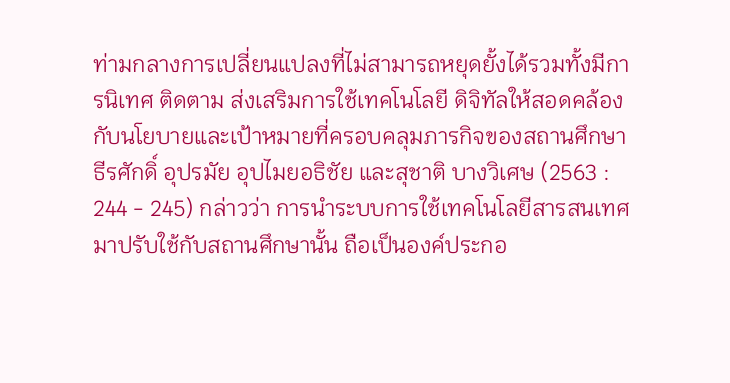ท่ามกลางการเปลี่ยนแปลงที่ไม่สามารถหยุดยั้งได้รวมทั้งมีการนิเทศ ติดตาม ส่งเสริมการใช้เทคโนโลยี ดิจิทัลให้สอดคล้องกับนโยบายและเป้าหมายที่ครอบคลุมภารกิจของสถานศึกษา
ธีรศักดิ์ อุปรมัย อุปไมยอธิชัย และสุชาติ บางวิเศษ (2563 : 244 - 245) กล่าวว่า การนำระบบการใช้เทคโนโลยีสารสนเทศมาปรับใช้กับสถานศึกษานั้น ถือเป็นองค์ประกอ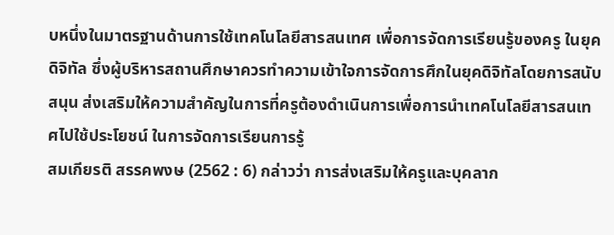บหนึ่งในมาตรฐานด้านการใช้เทคโนโลยีสารสนเทศ เพื่อการจัดการเรียนรู้ของครู ในยุคดิจิทัล ซึ่งผู้บริหารสถานศึกษาควรทำความเข้าใจการจัดการศึกในยุคดิจิทัลโดยการสนับสนุน ส่งเสริมให้ความสำคัญในการที่ครูต้องดำเนินการเพื่อการนำเทคโนโลยีสารสนเทศไปใช้ประโยชน์ ในการจัดการเรียนการรู้
สมเกียรติ สรรคพงษ (2562 : 6) กล่าวว่า การส่งเสริมให้ครูและบุคลาก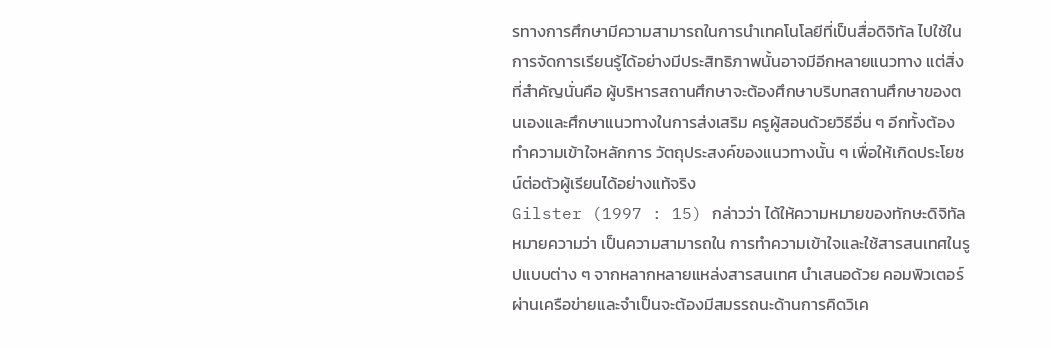รทางการศึกษามีความสามารถในการนำเทคโนโลยีที่เป็นสื่อดิจิทัล ไปใช้ในการจัดการเรียนรู้ได้อย่างมีประสิทธิภาพนั้นอาจมีอีกหลายแนวทาง แต่สิ่งที่สำคัญนั่นคือ ผู้บริหารสถานศึกษาจะต้องศึกษาบริบทสถานศึกษาของตนเองและศึกษาแนวทางในการส่งเสริม ครูผู้สอนด้วยวิธีอื่น ๆ อีกทั้งต้องทำความเข้าใจหลักการ วัตถุประสงค์ของแนวทางนั้น ๆ เพื่อให้เกิดประโยชน์ต่อตัวผู้เรียนได้อย่างแท้จริง
Gilster (1997 : 15) กล่าวว่า ได้ให้ความหมายของทักษะดิจิทัลหมายความว่า เป็นความสามารถใน การทำความเข้าใจและใช้สารสนเทศในรูปแบบต่าง ๆ จากหลากหลายแหล่งสารสนเทศ นำเสนอด้วย คอมพิวเตอร์ผ่านเครือข่ายและจำเป็นจะต้องมีสมรรถนะด้านการคิดวิเค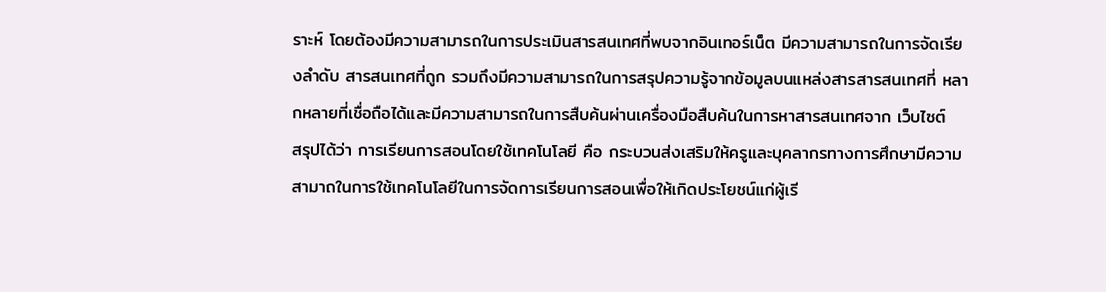ราะห์ โดยต้องมีความสามารถในการประเมินสารสนเทศที่พบจากอินเทอร์เน็ต มีความสามารถในการจัดเรียงลำดับ สารสนเทศที่ถูก รวมถึงมีความสามารถในการสรุปความรู้จากข้อมูลบนแหล่งสารสารสนเทศที่ หลากหลายที่เชื่อถือได้และมีความสามารถในการสืบค้นผ่านเครื่องมือสืบค้นในการหาสารสนเทศจาก เว็บไซต์
สรุปได้ว่า การเรียนการสอนโดยใช้เทคโนโลยี คือ กระบวนส่งเสริมให้ครูและบุคลากรทางการศึกษามีความสามาถในการใช้เทคโนโลยีในการจัดการเรียนการสอนเพื่อให้เกิดประโยชน์แก่ผู้เรี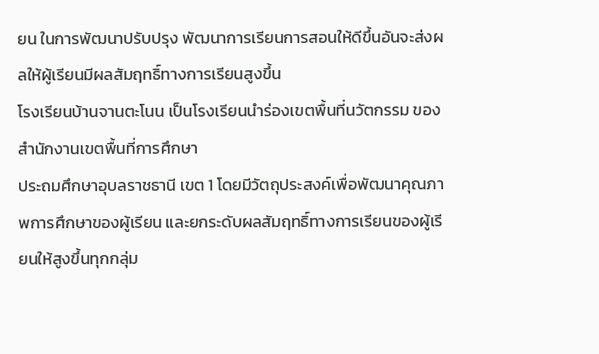ยน ในการพัฒนาปรับปรุง พัฒนาการเรียนการสอนให้ดีขึ้นอันจะส่งผลให้ผู้เรียนมีผลสัมฤทธิ์ทางการเรียนสูงขึ้น
โรงเรียนบ้านจานตะโนน เป็นโรงเรียนนำร่องเขตพื้นที่นวัตกรรม ของสำนักงานเขตพื้นที่การศึกษา
ประถมศึกษาอุบลราชธานี เขต 1 โดยมีวัตถุประสงค์เพื่อพัฒนาคุณภาพการศึกษาของผู้เรียน และยกระดับผลสัมฤทธิ์ทางการเรียนของผู้เรียนให้สูงขึ้นทุกกลุ่ม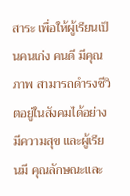สาระ เพื่อให้ผู้เรียนเป็นคนเก่ง คนดี มีคุณภาพ สามารถดำรงชีวิตอยู่ในสังคมได้อย่างมีความสุข และผู้เรียนมี คุณลักษณะและ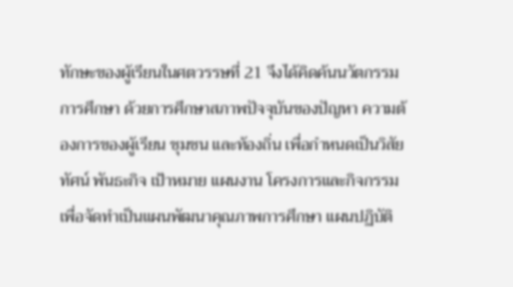ทักษะของผู้เรียนในศตวรรษที่ 21 จึงได้คิดค้นนวัตกรรมการศึกษา ด้วยการศึกษาสภาพปัจจุบันของปัญหา ความต้องการของผู้เรียน ชุมชน และท้องถิ่น เพื่อกำหนดเป็นวิสัยทัศน์ พันธะกิจ เป้าหมาย แผนงาน โครงการและกิจกรรม เพื่อจัดทำเป็นแผนพัฒนาคุณภาพการศึกษา แผนปฏิบัติ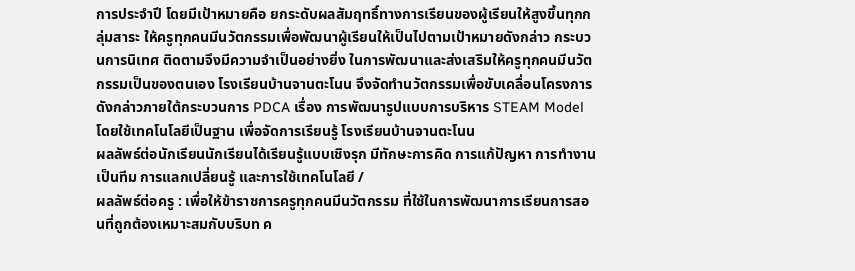การประจำปี โดยมีเป้าหมายคือ ยกระดับผลสัมฤทธิ์ทางการเรียนของผู้เรียนให้สูงขึ้นทุกกลุ่มสาระ ให้ครูทุกคนมีนวัตกรรมเพื่อพัฒนาผู้เรียนให้เป็นไปตามเป้าหมายดังกล่าว กระบวนการนิเทศ ติดตามจึงมีความจำเป็นอย่างยิ่ง ในการพัฒนาและส่งเสริมให้ครูทุกคนมีนวัตกรรมเป็นของตนเอง โรงเรียนบ้านจานตะโนน จึงจัดทำนวัตกรรมเพื่อขับเคลื่อนโครงการดังกล่าวภายใต้กระบวนการ PDCA เรื่อง การพัฒนารูปแบบการบริหาร STEAM Model โดยใช้เทคโนโลยีเป็นฐาน เพื่อจัดการเรียนรู้ โรงเรียนบ้านจานตะโนน
ผลลัพธ์ต่อนักเรียนนักเรียนได้เรียนรู้แบบเชิงรุก มีทักษะการคิด การแก้ปัญหา การทำงานเป็นทีม การแลกเปลี่ยนรู้ และการใช้เทคโนโลยี /
ผลลัพธ์ต่อครู : เพื่อให้ข้าราชการครูทุกคนมีนวัตกรรม ที่ใช้ในการพัฒนาการเรียนการสอนที่ถูกต้องเหมาะสมกับบริบท ค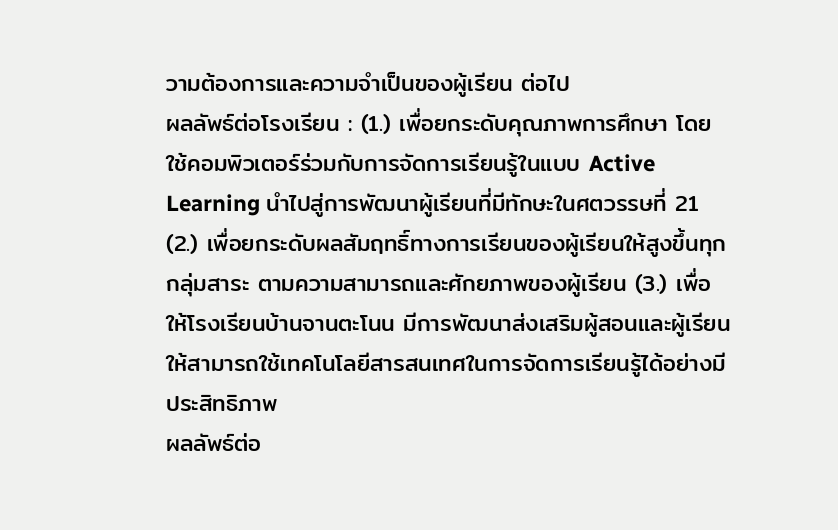วามต้องการและความจำเป็นของผู้เรียน ต่อไป
ผลลัพธ์ต่อโรงเรียน : (1.) เพื่อยกระดับคุณภาพการศึกษา โดยใช้คอมพิวเตอร์ร่วมกับการจัดการเรียนรู้ในแบบ Active Learning นำไปสู่การพัฒนาผู้เรียนที่มีทักษะในศตวรรษที่ 21 (2.) เพื่อยกระดับผลสัมฤทธิ์ทางการเรียนของผู้เรียนให้สูงขึ้นทุกกลุ่มสาระ ตามความสามารถและศักยภาพของผู้เรียน (3.) เพื่อให้โรงเรียนบ้านจานตะโนน มีการพัฒนาส่งเสริมผู้สอนและผู้เรียนให้สามารถใช้เทคโนโลยีสารสนเทศในการจัดการเรียนรู้ได้อย่างมีประสิทธิภาพ
ผลลัพธ์ต่อ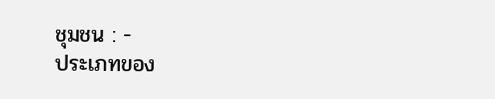ชุมชน : -
ประเภทของ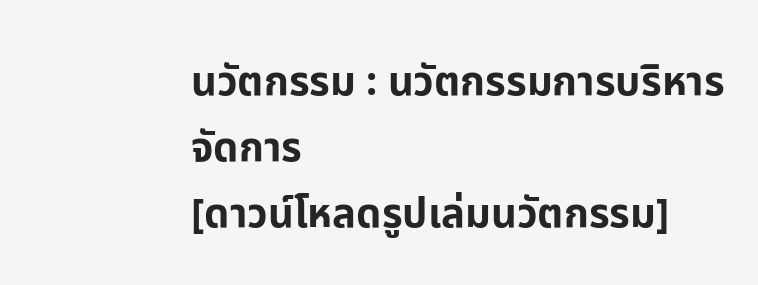นวัตกรรม : นวัตกรรมการบริหารจัดการ
[ดาวน์โหลดรูปเล่มนวัตกรรม]